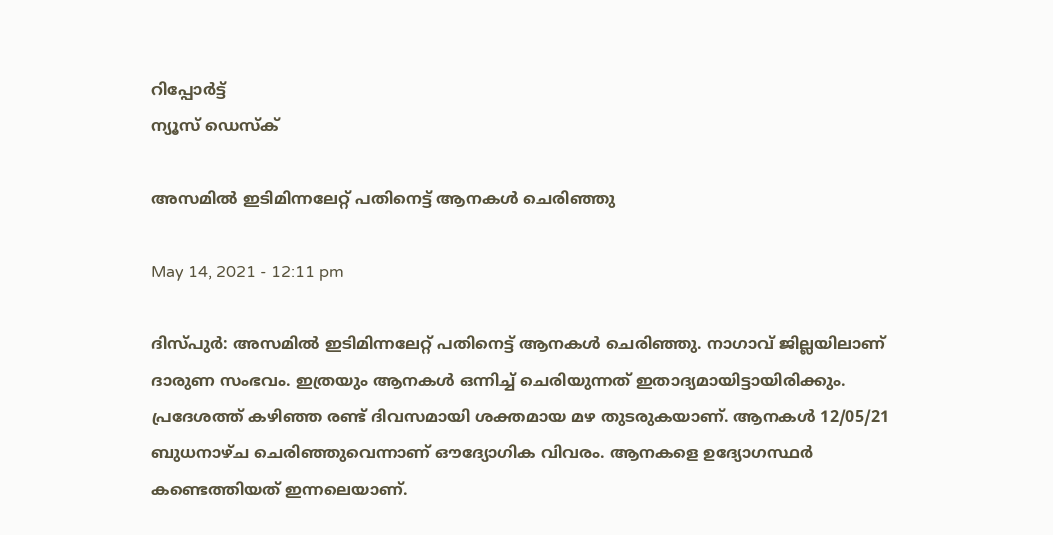റിപ്പോര്‍ട്ട്
ന്യൂസ് ഡെസ്ക്

അസമിൽ ഇടിമിന്നലേറ്റ് പതിനെട്ട് ആനകൾ ചെരിഞ്ഞു

May 14, 2021 - 12:11 pm

ദിസ്പുർ: അസമിൽ ഇടിമിന്നലേറ്റ് പതിനെട്ട് ആനകൾ ചെരിഞ്ഞു. നാഗാവ് ജില്ലയിലാണ് ദാരുണ സംഭവം. ഇത്രയും ആനകൾ ഒന്നിച്ച് ചെരിയുന്നത് ഇതാദ്യമായിട്ടായിരിക്കും. പ്രദേശത്ത് കഴിഞ്ഞ രണ്ട് ദിവസമായി ശക്തമായ മഴ തുടരുകയാണ്. ആനകൾ 12/05/21 ബുധനാഴ്ച ചെരിഞ്ഞുവെന്നാണ് ഔദ്യോഗിക വിവരം. ആനകളെ ഉദ്യോഗസ്ഥർ കണ്ടെത്തിയത് ഇന്നലെയാണ്.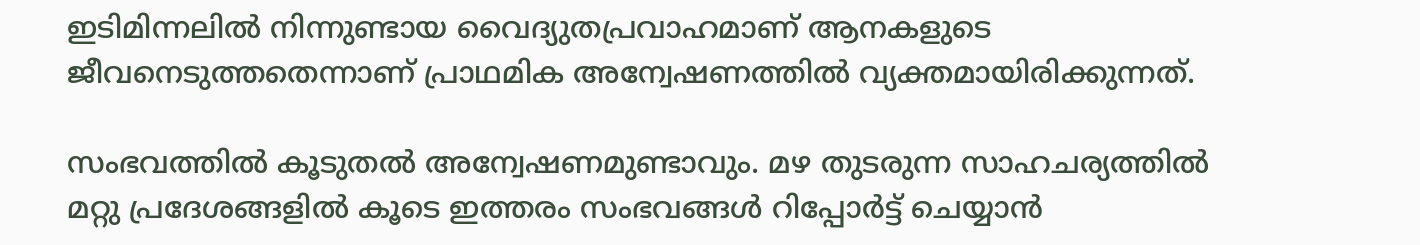ഇടിമിന്നലിൽ നിന്നുണ്ടായ വൈദ്യുതപ്രവാഹമാണ് ആനകളുടെ ജീവനെടുത്തതെന്നാണ് പ്രാഥമിക അന്വേഷണത്തിൽ വ്യക്തമായിരിക്കുന്നത്.

സംഭവത്തിൽ കൂടുതൽ അന്വേഷണമുണ്ടാവും. മഴ തുടരുന്ന സാഹചര്യത്തിൽ മറ്റു പ്രദേശങ്ങളിൽ കൂടെ ഇത്തരം സംഭവങ്ങൾ റിപ്പോർട്ട് ചെയ്യാൻ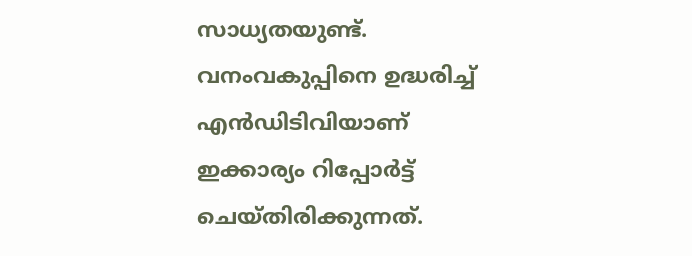സാധ്യതയുണ്ട്. വനംവകുപ്പിനെ ഉദ്ധരിച്ച് എൻഡിടിവിയാണ് ഇക്കാര്യം റിപ്പോർട്ട് ചെയ്തിരിക്കുന്നത്.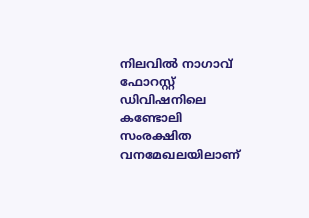നിലവിൽ നാഗാവ് ഫോറസ്റ്റ് ഡിവിഷനിലെ കണ്ടോലി സംരക്ഷിത വനമേഖലയിലാണ്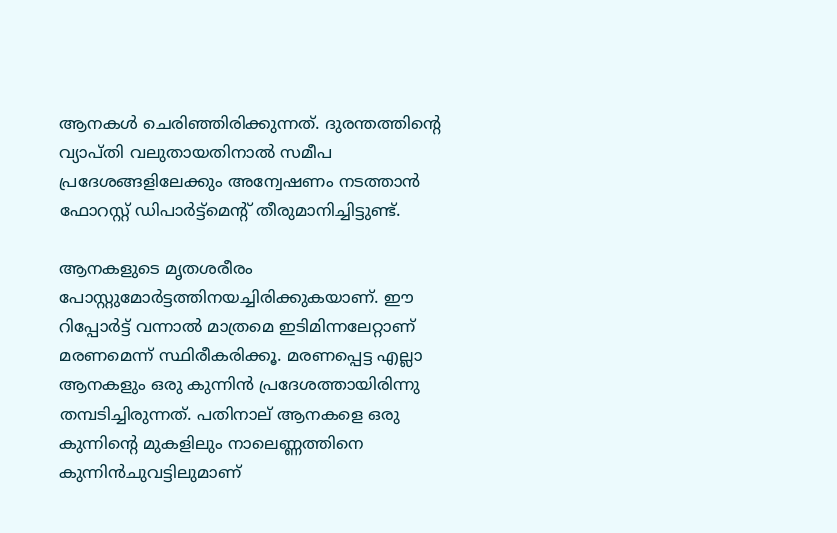ആനകൾ ചെരിഞ്ഞിരിക്കുന്നത്. ദുരന്തത്തിന്റെ വ്യാപ്തി വലുതായതിനാൽ സമീപ പ്രദേശങ്ങളിലേക്കും അന്വേഷണം നടത്താൻ ഫോറസ്റ്റ് ഡിപാർ‍ട്ട്മെന്റ് തീരുമാനിച്ചിട്ടുണ്ട്.

ആനകളുടെ മൃതശരീരം പോസ്റ്റുമോർട്ടത്തിനയച്ചിരിക്കുകയാണ്. ഈ റിപ്പോർട്ട് വന്നാൽ മാത്രമെ ഇടിമിന്നലേറ്റാണ് മരണമെന്ന് സ്ഥിരീകരിക്കൂ. മരണപ്പെട്ട എല്ലാ ആനകളും ഒരു കുന്നിൻ പ്രദേശത്തായിരിന്നു തമ്പടിച്ചിരുന്നത്. പതിനാല് ആനകളെ ഒരു കുന്നിന്റെ മുകളിലും നാലെണ്ണത്തിനെ കുന്നിൻചുവട്ടിലുമാണ്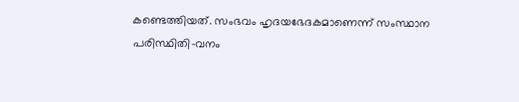കണ്ടെത്തിയത്. സംഭവം ഹൃദയഭേദകമാണെന്ന് സംസ്ഥാന പരിസ്ഥിതി-വനം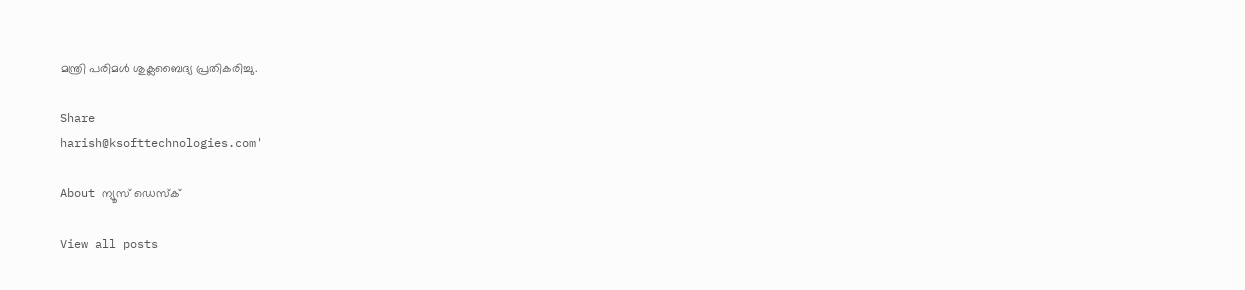മന്ത്രി പരിമൾ ശുക്ലബൈദ്യ പ്രതികരിച്ചു.

Share
harish@ksofttechnologies.com'

About ന്യൂസ് ഡെസ്ക്

View all posts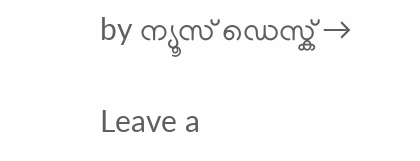by ന്യൂസ് ഡെസ്ക് →

Leave a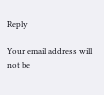Reply

Your email address will not be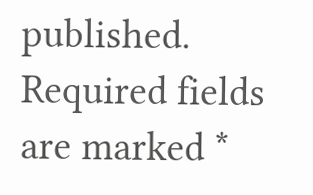published. Required fields are marked *